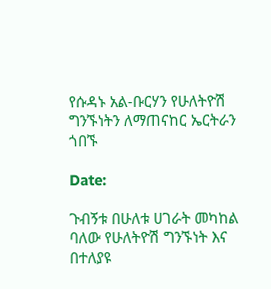የሱዳኑ አል-ቡርሃን የሁለትዮሽ ግንኙነትን ለማጠናከር ኤርትራን ጎበኙ

Date:

ጉብኝቱ በሁለቱ ሀገራት መካከል ባለው የሁለትዮሽ ግንኙነት እና በተለያዩ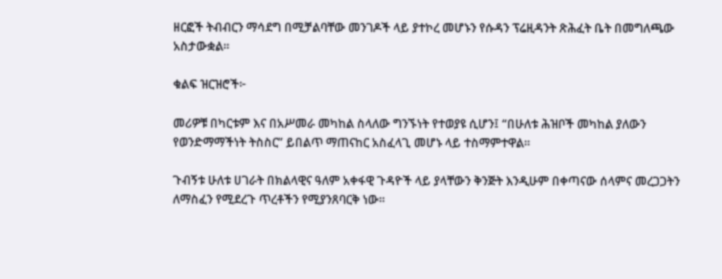ዘርፎች ትብብርን ማሳደግ በሚቻልባቸው መንገዶች ላይ ያተኮረ መሆኑን የሱዳን ፕሬዚዳንት ጽሕፈት ቤት በመግለጫው አስታውቋል።

ቁልፍ ዝርዝሮች፦

መሪዎቹ በካርቱም እና በአሥመራ መካከል ስላለው ግንኙነት የተወያዩ ሲሆን፤ “በሁለቱ ሕዝቦች መካከል ያለውን የወንድማማችነት ትስስር” ይበልጥ ማጠናከር አስፈላጊ መሆኑ ላይ ተስማምተዋል።

ጉብኝቱ ሁለቱ ሀገራት በክልላዊና ዓለም አቀፋዊ ጉዳዮች ላይ ያላቸውን ቅንጅት እንዲሁም በቀጣናው ሰላምና መረጋጋትን ለማስፈን የሚደረጉ ጥረቶችን የሚያንጸባርቅ ነው።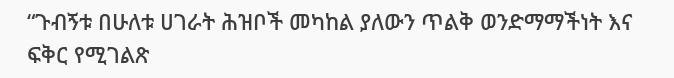“ጉብኝቱ በሁለቱ ሀገራት ሕዝቦች መካከል ያለውን ጥልቅ ወንድማማችነት እና ፍቅር የሚገልጽ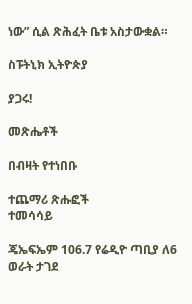ነው” ሲል ጽሕፈት ቤቱ አስታውቋል።

ስፑትኒክ ኢትዮጵያ

ያጋሩ!

መጽሔቶች

በብዛት የተነበቡ

ተጨማሪ ጽሑፎች
ተመሳሳይ

ጄኤፍኤም 106.7 የሬዲዮ ጣቢያ ለ6 ወራት ታገደ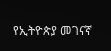የኢትዮጵያ መገናኛ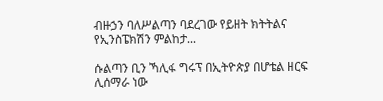ብዙኃን ባለሥልጣን ባደረገው የይዘት ክትትልና የኢንስፔክሽን ምልከታ...

ሱልጣን ቢን ኻሊፋ ግሩፕ በኢትዮጵያ በሆቴል ዘርፍ ሊሰማራ ነው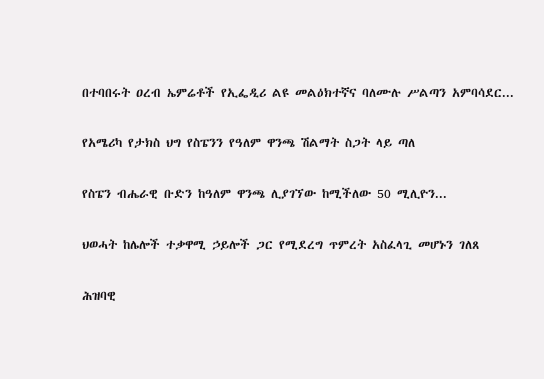በተባበሩት ዐረብ ኤምሬቶች የኢፌዲሪ ልዩ መልዕክተኛና ባለሙሉ ሥልጣን አምባሳደር...

የአሜሪካ የታክስ ህግ የስፔንን የዓለም ዋንጫ ሽልማት ስጋት ላይ ጣለ

የስፔን ብሔራዊ ቡድን ከዓለም ዋንጫ ሊያገኘው ከሚችለው 50 ሚሊዮን...

ህወሓት ከሌሎች ተቃዋሚ ኃይሎች ጋር የሚደረግ ጥምረት አስፈላጊ መሆኑን ገለጸ

ሕዝባዊ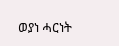ወያነ ሓርነት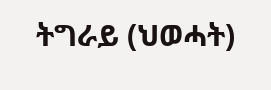ትግራይ (ህወሓት)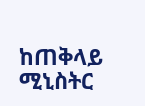ከጠቅላይ ሚኒስትር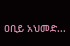ዐቢይ አህመድ...